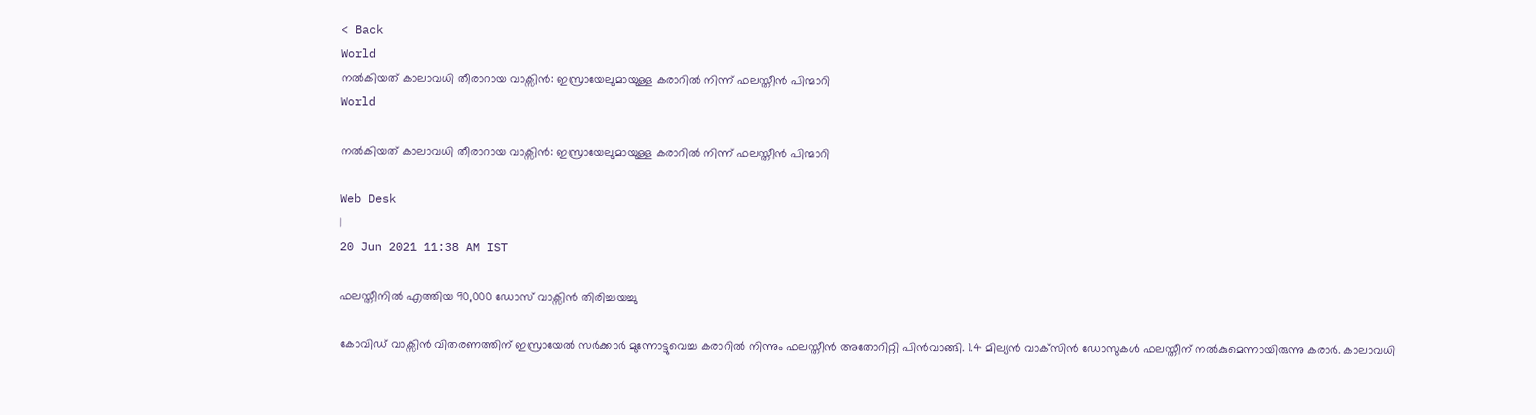< Back
World
നല്‍കിയത് കാലാവധി തീരാറായ വാക്സിന്‍: ഇസ്രായേലുമായുള്ള കരാറില്‍ നിന്ന് ഫലസ്തീന്‍ പിന്മാറി
World

നല്‍കിയത് കാലാവധി തീരാറായ വാക്സിന്‍: ഇസ്രായേലുമായുള്ള കരാറില്‍ നിന്ന് ഫലസ്തീന്‍ പിന്മാറി

Web Desk
|
20 Jun 2021 11:38 AM IST

ഫലസ്തീനില്‍ എത്തിയ 90,000 ഡോസ് വാക്സിന്‍ തിരിച്ചയച്ചു

കോവിഡ് വാക്സിന്‍ വിതരണത്തിന് ഇസ്രായേല്‍ സര്‍ക്കാര്‍ മുന്നോട്ടുവെച്ച കരാറില്‍ നിന്നും ഫലസ്തീന്‍ അതോറിറ്റി പിന്‍വാങ്ങി. 1.4 മില്യന്‍ വാക്‌സിന്‍ ഡോസുകള്‍ ഫലസ്തീന് നല്‍കുമെന്നായിരുന്നു കരാര്‍. കാലാവധി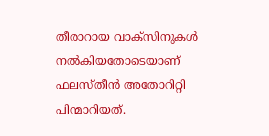തീരാറായ വാക്സിനുകള്‍ നല്‍കിയതോടെയാണ് ഫലസ്തീന്‍ അതോറിറ്റി പിന്മാറിയത്.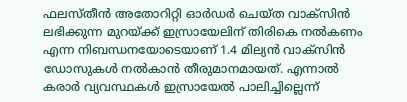ഫലസ്തീന്‍ അതോറിറ്റി ഓര്‍ഡര്‍ ചെയ്ത വാക്‌സിന്‍ ലഭിക്കുന്ന മുറയ്ക്ക് ഇസ്രായേലിന് തിരികെ നല്‍കണം എന്ന നിബന്ധനയോടെയാണ് 1.4 മില്യന്‍ വാക്‌സിന്‍ ഡോസുകള്‍ നല്‍കാന്‍ തീരുമാനമായത്. എന്നാല്‍ കരാര്‍ വ്യവസ്ഥകള്‍ ഇസ്രായേല്‍ പാലിച്ചില്ലെന്ന്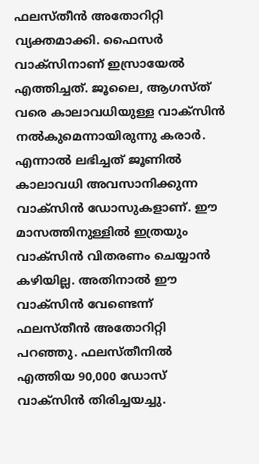ഫലസ്തീന്‍ അതോറിറ്റി വ്യക്തമാക്കി. ഫൈസര്‍ വാക്‌സിനാണ് ഇസ്രായേല്‍ എത്തിച്ചത്. ജൂലൈ, ആഗസ്ത് വരെ കാലാവധിയുള്ള വാക്‌സിന്‍ നല്‍കുമെന്നായിരുന്നു കരാര്‍. എന്നാല്‍ ലഭിച്ചത് ജൂണില്‍ കാലാവധി അവസാനിക്കുന്ന വാക്‌സിന്‍ ഡോസുകളാണ്. ഈ മാസത്തിനുള്ളില്‍ ഇത്രയും വാക്‌സിന്‍ വിതരണം ചെയ്യാന്‍ കഴിയില്ല. അതിനാല്‍ ഈ വാക്സിന്‍ വേണ്ടെന്ന് ഫലസ്തീന്‍ അതോറിറ്റി പറഞ്ഞു. ഫലസ്തീനില്‍ എത്തിയ 90,000 ഡോസ് വാക്സിന്‍ തിരിച്ചയച്ചു.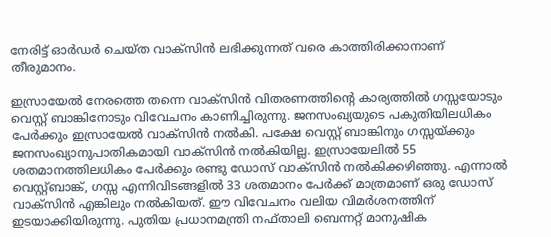നേരിട്ട് ഓര്‍ഡര്‍ ചെയ്ത വാക്‌സിന്‍ ലഭിക്കുന്നത് വരെ കാത്തിരിക്കാനാണ് തീരുമാനം.

ഇസ്രായേല്‍ നേരത്തെ തന്നെ വാക്സിന്‍ വിതരണത്തിന്‍റെ കാര്യത്തില്‍ ഗസ്സയോടും വെസ്റ്റ് ബാങ്കിനോടും വിവേചനം കാണിച്ചിരുന്നു. ജനസംഖ്യയുടെ പകുതിയിലധികം പേര്‍ക്കും ഇസ്രായേല്‍ വാക്സിന്‍ നല്‍കി. പക്ഷേ വെസ്റ്റ് ബാങ്കിനും ഗസ്സയ്ക്കും ജനസംഖ്യാനുപാതികമായി വാക്സിന്‍ നല്‍കിയില്ല. ഇസ്രായേലില്‍ 55 ശതമാനത്തിലധികം പേര്‍ക്കും രണ്ടു ഡോസ് വാക്സിന്‍ നല്‍കിക്കഴിഞ്ഞു. എന്നാല്‍ വെസ്റ്റ്ബാങ്ക്, ഗസ്സ എന്നിവിടങ്ങളില്‍ 33 ശതമാനം പേര്‍ക്ക് മാത്രമാണ് ഒരു ഡോസ് വാക്‌സിന്‍ എങ്കിലും നല്‍കിയത്. ഈ വിവേചനം വലിയ വിമര്‍ശനത്തിന് ഇടയാക്കിയിരുന്നു. പുതിയ പ്രധാനമന്ത്രി നഫ്താലി ബെന്നറ്റ് മാനുഷിക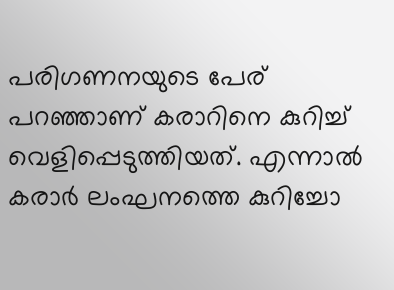പരിഗണനയുടെ പേര് പറഞ്ഞാണ് കരാറിനെ കുറിച്ച് വെളിപ്പെടുത്തിയത്. എന്നാല്‍ കരാര്‍ ലംഘനത്തെ കുറിച്ചോ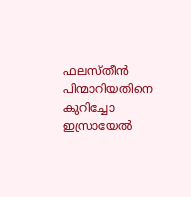ഫലസ്തീന്‍ പിന്മാറിയതിനെ കുറിച്ചോ ഇസ്രായേല്‍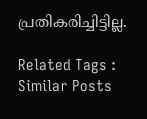പ്രതികരിച്ചിട്ടില്ല.

Related Tags :
Similar Posts